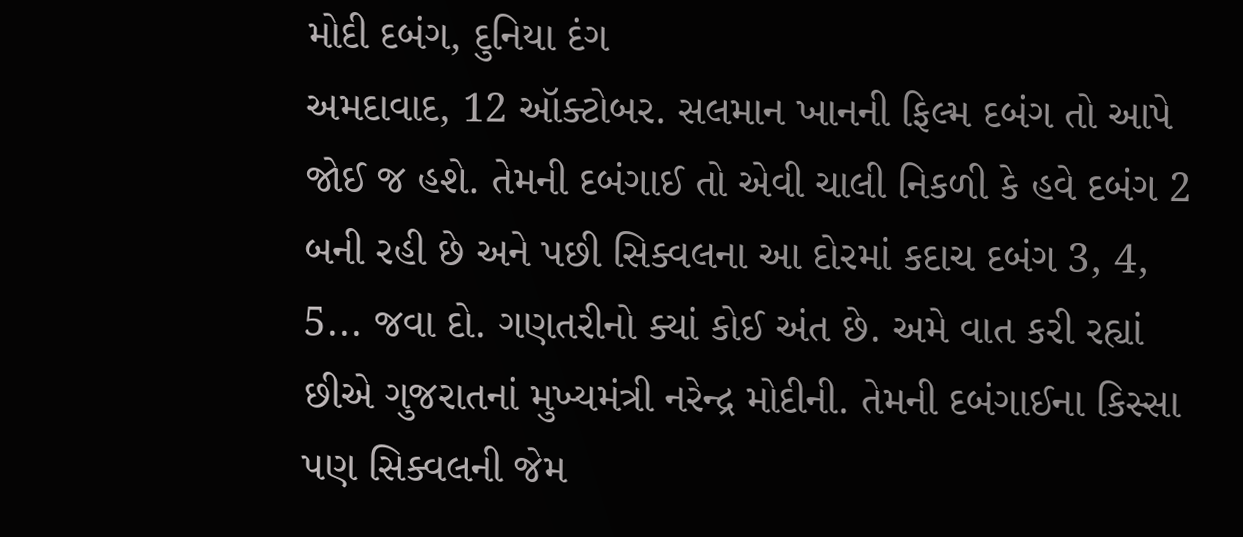મોદી દબંગ, દુનિયા દંગ
અમદાવાદ, 12 ઑક્ટોબર. સલમાન ખાનની ફિલ્મ દબંગ તો આપે જોઈ જ હશે. તેમની દબંગાઈ તો એવી ચાલી નિકળી કે હવે દબંગ 2 બની રહી છે અને પછી સિક્વલના આ દોરમાં કદાચ દબંગ 3, 4, 5... જવા દો. ગણતરીનો ક્યાં કોઈ અંત છે. અમે વાત કરી રહ્યાં છીએ ગુજરાતનાં મુખ્યમંત્રી નરેન્દ્ર મોદીની. તેમની દબંગાઈના કિસ્સા પણ સિક્વલની જેમ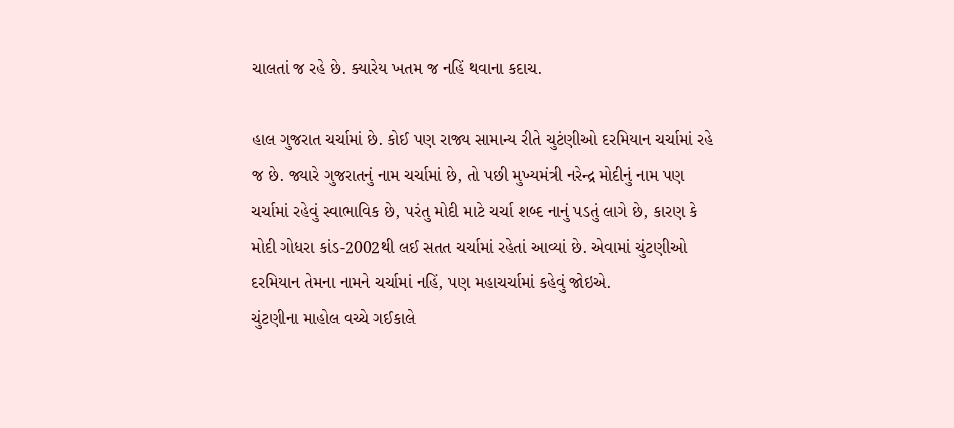ચાલતાં જ રહે છે. ક્યારેય ખતમ જ નહિં થવાના કદાચ.

હાલ ગુજરાત ચર્ચામાં છે. કોઈ પણ રાજ્ય સામાન્ય રીતે ચુટંણીઓ દરમિયાન ચર્ચામાં રહે જ છે. જ્યારે ગુજરાતનું નામ ચર્ચામાં છે, તો પછી મુખ્યમંત્રી નરેન્દ્ર મોદીનું નામ પણ ચર્ચામાં રહેવું સ્વાભાવિક છે, પરંતુ મોદી માટે ચર્ચા શબ્દ નાનું પડતું લાગે છે, કારણ કે મોદી ગોધરા કાંડ-2002થી લઈ સતત ચર્ચામાં રહેતાં આવ્યાં છે. એવામાં ચુંટણીઓ દરમિયાન તેમના નામને ચર્ચામાં નહિં, પણ મહાચર્ચામાં કહેવું જોઇએ.
ચુંટણીના માહોલ વચ્ચે ગઈકાલે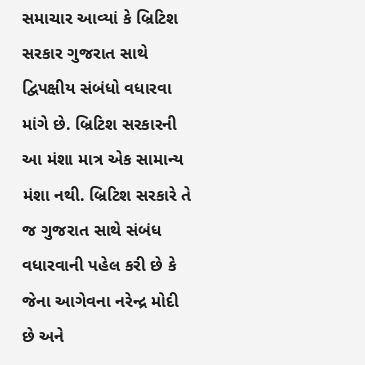સમાચાર આવ્યાં કે બ્રિટિશ સરકાર ગુજરાત સાથે દ્વિપક્ષીય સંબંધો વધારવા માંગે છે. બ્રિટિશ સરકારની આ મંશા માત્ર એક સામાન્ય મંશા નથી. બ્રિટિશ સરકારે તે જ ગુજરાત સાથે સંબંધ વધારવાની પહેલ કરી છે કે જેના આગેવના નરેન્દ્ર મોદી છે અને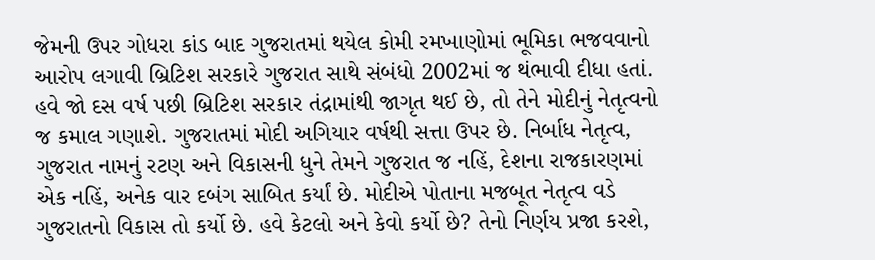જેમની ઉપર ગોધરા કાંડ બાદ ગુજરાતમાં થયેલ કોમી રમખાણોમાં ભૂમિકા ભજવવાનો આરોપ લગાવી બ્રિટિશ સરકારે ગુજરાત સાથે સંબંધો 2002માં જ થંભાવી દીધા હતાં. હવે જો દસ વર્ષ પછી બ્રિટિશ સરકાર તંદ્રામાંથી જાગૃત થઈ છે, તો તેને મોદીનું નેતૃત્વનો જ કમાલ ગણાશે. ગુજરાતમાં મોદી અગિયાર વર્ષથી સત્તા ઉપર છે. નિર્બાધ નેતૃત્વ, ગુજરાત નામનું રટણ અને વિકાસની ધુને તેમને ગુજરાત જ નહિં, દેશના રાજકારણમાં એક નહિં, અનેક વાર દબંગ સાબિત કર્યાં છે. મોદીએ પોતાના મજબૂત નેતૃત્વ વડે ગુજરાતનો વિકાસ તો કર્યો છે. હવે કેટલો અને કેવો કર્યો છે? તેનો નિર્ણય પ્રજા કરશે,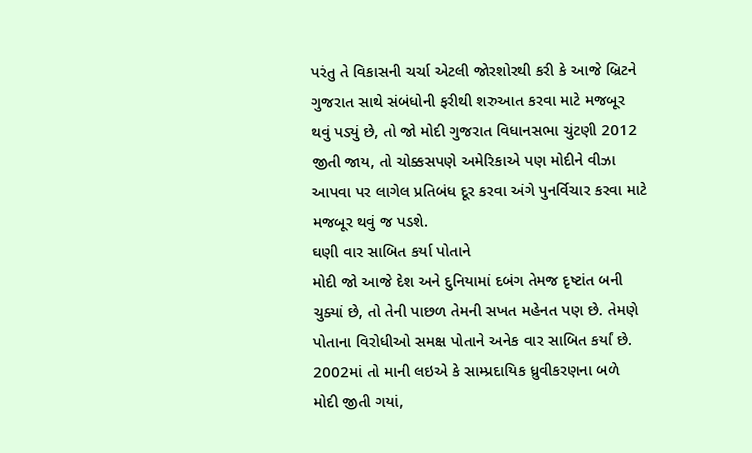પરંતુ તે વિકાસની ચર્ચા એટલી જોરશોરથી કરી કે આજે બ્રિટને ગુજરાત સાથે સંબંધોની ફરીથી શરુઆત કરવા માટે મજબૂર થવું પડ્યું છે, તો જો મોદી ગુજરાત વિધાનસભા ચુંટણી 2012 જીતી જાય, તો ચોક્કસપણે અમેરિકાએ પણ મોદીને વીઝા આપવા પર લાગેલ પ્રતિબંધ દૂર કરવા અંગે પુનર્વિચાર કરવા માટે મજબૂર થવું જ પડશે.
ઘણી વાર સાબિત કર્યા પોતાને
મોદી જો આજે દેશ અને દુનિયામાં દબંગ તેમજ દૃષ્ટાંત બની ચુક્યાં છે, તો તેની પાછળ તેમની સખત મહેનત પણ છે. તેમણે પોતાના વિરોધીઓ સમક્ષ પોતાને અનેક વાર સાબિત કર્યાં છે. 2002માં તો માની લઇએ કે સામ્પ્રદાયિક ધ્રુવીકરણના બળે મોદી જીતી ગયાં,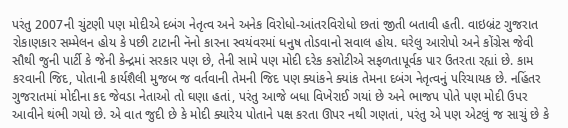પરંતુ 2007ની ચુંટણી પણ મોદીએ દબંગ નેતૃત્વ અને અનેક વિરોધો-આંતરવિરોધો છતાં જીતી બતાવી હતી. વાઇબ્રંટ ગુજરાત રોકાણકાર સમ્મેલન હોય કે પછી ટાટાની નૅનો કારના સ્વયંવરમાં ધનુષ તોડવાનો સવાલ હોય. ઘરેલુ આરોપો અને કોંગ્રેસ જેવી સૌથી જુની પાર્ટી કે જેની કેન્દ્રમાં સરકાર પણ છે, તેની સામે પણ મોદી દરેક કસોટીએ સફળતાપૂર્વક પાર ઉતરતા રહ્યાં છે. કામ કરવાની જિદ, પોતાની કાર્યશૈલી મુજબ જ વર્તવાની તેમની જિદ પણ ક્યાંકને ક્યાંક તેમના દબંગ નેતૃત્વનું પરિચાયક છે. નહિંતર ગુજરાતમાં મોદીના કદ જેવડા નેતાઓ તો ઘણા હતાં, પરંતુ આજે બધા વિખેરાઈ ગયાં છે અને ભાજપ પોતે પણ મોદી ઉપર આવીને થંભી ગયો છે. એ વાત જુદી છે કે મોદી ક્યારેય પોતાને પક્ષ કરતા ઊપર નથી ગણતાં, પરંતુ એ પણ એટલું જ સાચું છે કે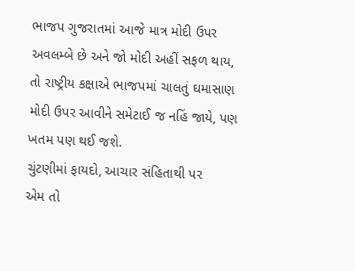ભાજપ ગુજરાતમાં આજે માત્ર મોદી ઉપર અવલમ્બે છે અને જો મોદી અહીં સફળ થાય, તો રાષ્ટ્રીય કક્ષાએ ભાજપમાં ચાલતું ઘમાસાણ મોદી ઉપર આવીને સમેટાઈ જ નહિં જાયે, પણ ખતમ પણ થઈ જશે.
ચુંટણીમાં ફાયદો, આચાર સંહિતાથી પર
એમ તો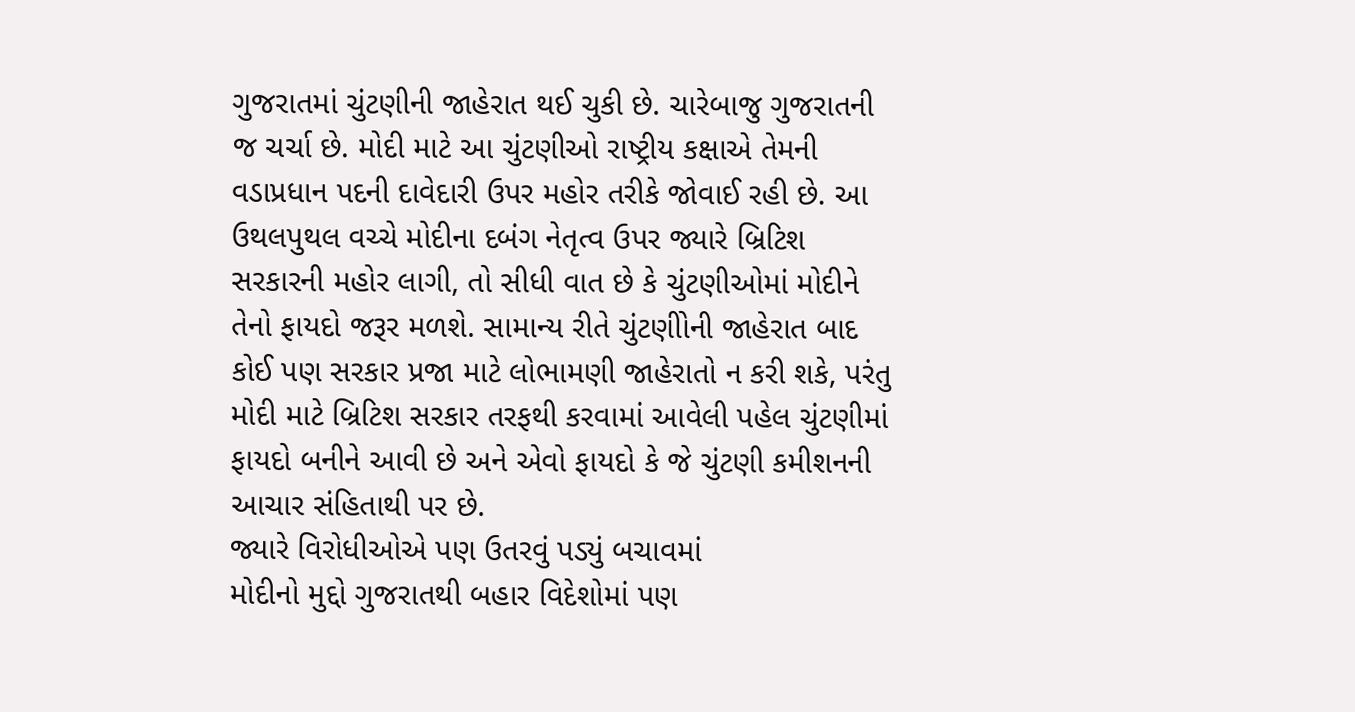ગુજરાતમાં ચુંટણીની જાહેરાત થઈ ચુકી છે. ચારેબાજુ ગુજરાતની જ ચર્ચા છે. મોદી માટે આ ચુંટણીઓ રાષ્ટ્રીય કક્ષાએ તેમની વડાપ્રધાન પદની દાવેદારી ઉપર મહોર તરીકે જોવાઈ રહી છે. આ ઉથલપુથલ વચ્ચે મોદીના દબંગ નેતૃત્વ ઉપર જ્યારે બ્રિટિશ સરકારની મહોર લાગી, તો સીધી વાત છે કે ચુંટણીઓમાં મોદીને તેનો ફાયદો જરૂર મળશે. સામાન્ય રીતે ચુંટણીોની જાહેરાત બાદ કોઈ પણ સરકાર પ્રજા માટે લોભામણી જાહેરાતો ન કરી શકે, પરંતુ મોદી માટે બ્રિટિશ સરકાર તરફથી કરવામાં આવેલી પહેલ ચુંટણીમાં ફાયદો બનીને આવી છે અને એવો ફાયદો કે જે ચુંટણી કમીશનની આચાર સંહિતાથી પર છે.
જ્યારે વિરોધીઓએ પણ ઉતરવું પડ્યું બચાવમાં
મોદીનો મુદ્દો ગુજરાતથી બહાર વિદેશોમાં પણ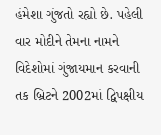હંમેશા ગુંજતો રહ્યો છે. પહેલી વાર મોદીને તેમના નામને વિદેશોમાં ગુંજાયમાન કરવાની તક બ્રિટને 2002માં દ્વિપક્ષીય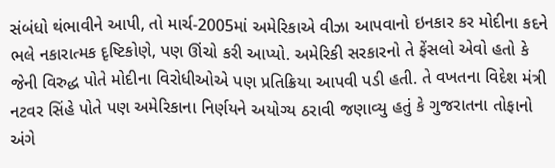સંબંધો થંભાવીને આપી, તો માર્ચ-2005માં અમેરિકાએ વીઝા આપવાનો ઇનકાર કર મોદીના કદને ભલે નકારાત્મક દૃષ્ટિકોણે, પણ ઊંચો કરી આપ્યો. અમેરિકી સરકારનો તે ફેંસલો એવો હતો કે જેની વિરુદ્ધ પોતે મોદીના વિરોધીઓએ પણ પ્રતિક્રિયા આપવી પડી હતી. તે વખતના વિદેશ મંત્રી નટવર સિંહે પોતે પણ અમેરિકાના નિર્ણયને અયોગ્ય ઠરાવી જણાવ્યુ હતું કે ગુજરાતના તોફાનો અંગે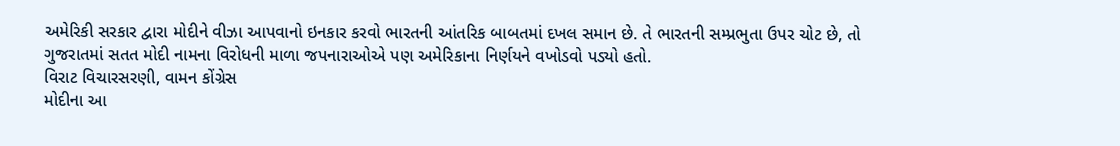અમેરિકી સરકાર દ્વારા મોદીને વીઝા આપવાનો ઇનકાર કરવો ભારતની આંતરિક બાબતમાં દખલ સમાન છે. તે ભારતની સમ્પ્રભુતા ઉપર ચોટ છે, તો ગુજરાતમાં સતત મોદી નામના વિરોધની માળા જપનારાઓએ પણ અમેરિકાના નિર્ણયને વખોડવો પડ્યો હતો.
વિરાટ વિચારસરણી, વામન કોંગ્રેસ
મોદીના આ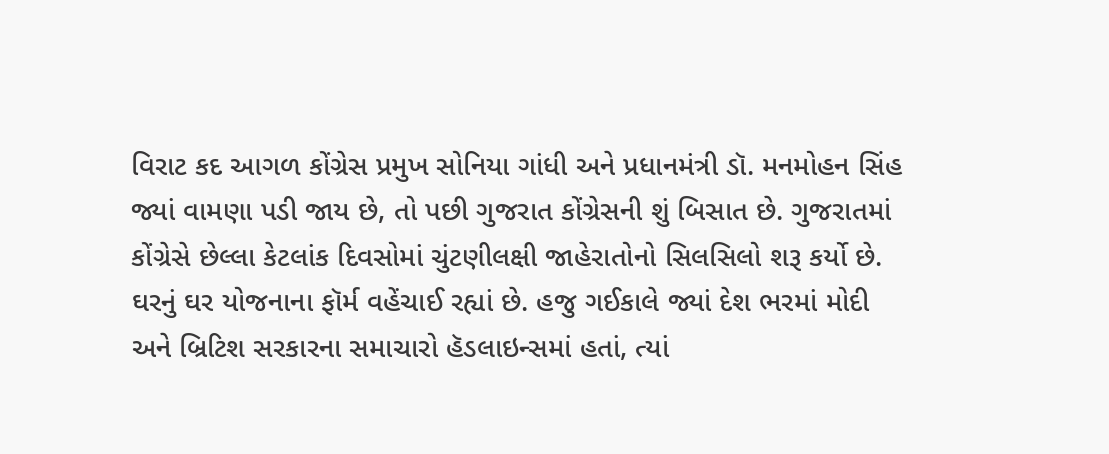વિરાટ કદ આગળ કોંગ્રેસ પ્રમુખ સોનિયા ગાંધી અને પ્રધાનમંત્રી ડૉ. મનમોહન સિંહ જ્યાં વામણા પડી જાય છે, તો પછી ગુજરાત કોંગ્રેસની શું બિસાત છે. ગુજરાતમાં કોંગ્રેસે છેલ્લા કેટલાંક દિવસોમાં ચુંટણીલક્ષી જાહેરાતોનો સિલસિલો શરૂ કર્યો છે. ઘરનું ઘર યોજનાના ફૉર્મ વહેંચાઈ રહ્યાં છે. હજુ ગઈકાલે જ્યાં દેશ ભરમાં મોદી અને બ્રિટિશ સરકારના સમાચારો હૅડલાઇન્સમાં હતાં, ત્યાં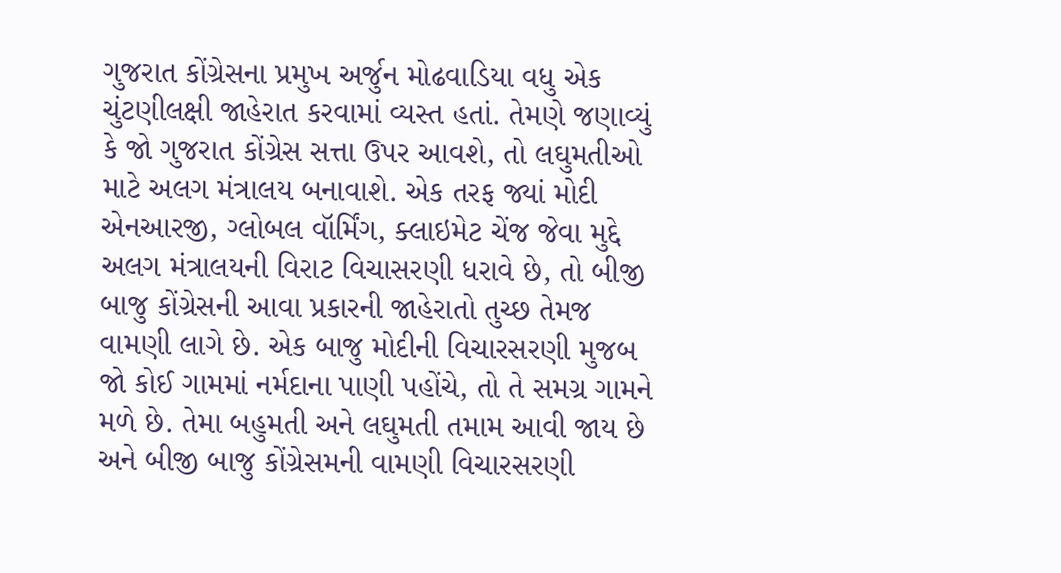ગુજરાત કોંગ્રેસના પ્રમુખ અર્જુન મોઢવાડિયા વધુ એક ચુંટણીલક્ષી જાહેરાત કરવામાં વ્યસ્ત હતાં. તેમણે જણાવ્યું કે જો ગુજરાત કોંગ્રેસ સત્તા ઉપર આવશે, તો લઘુમતીઓ માટે અલગ મંત્રાલય બનાવાશે. એક તરફ જ્યાં મોદી એનઆરજી, ગ્લોબલ વૉર્મિંગ, ક્લાઇમેટ ચેંજ જેવા મુદ્દે અલગ મંત્રાલયની વિરાટ વિચાસરણી ધરાવે છે, તો બીજી બાજુ કોંગ્રેસની આવા પ્રકારની જાહેરાતો તુચ્છ તેમજ વામણી લાગે છે. એક બાજુ મોદીની વિચારસરણી મુજબ જો કોઈ ગામમાં નર્મદાના પાણી પહોંચે, તો તે સમગ્ર ગામને મળે છે. તેમા બહુમતી અને લઘુમતી તમામ આવી જાય છે અને બીજી બાજુ કોંગ્રેસમની વામણી વિચારસરણી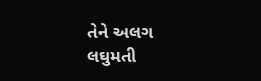તેને અલગ લઘુમતી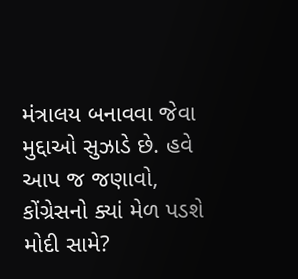મંત્રાલય બનાવવા જેવા મુદ્દાઓ સુઝાડે છે. હવે આપ જ જણાવો, કોંગ્રેસનો ક્યાં મેળ પડશે મોદી સામે?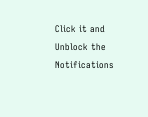Click it and Unblock the Notifications